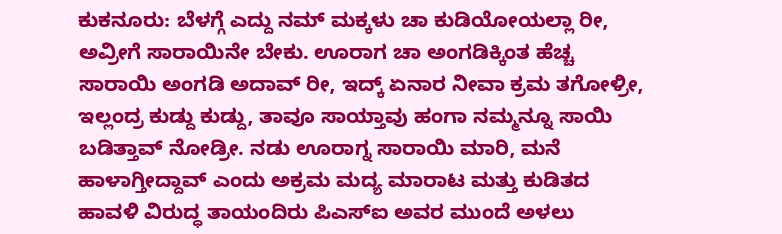ಕುಕನೂರು: ಬೆಳಗ್ಗೆ ಎದ್ದು ನಮ್ ಮಕ್ಕಳು ಚಾ ಕುಡಿಯೋಯಲ್ಲಾ ರೀ, ಅವ್ರೀಗೆ ಸಾರಾಯಿನೇ ಬೇಕು. ಊರಾಗ ಚಾ ಅಂಗಡಿಕ್ಕಿಂತ ಹೆಚ್ಚ ಸಾರಾಯಿ ಅಂಗಡಿ ಅದಾವ್ ರೀ, ಇದ್ಕ್ ಏನಾರ ನೀವಾ ಕ್ರಮ ತಗೋಳ್ರೀ, ಇಲ್ಲಂದ್ರ ಕುಡ್ದು ಕುಡ್ದು, ತಾವೂ ಸಾಯ್ತಾವು ಹಂಗಾ ನಮ್ಮನ್ನೂ ಸಾಯಿ ಬಡಿತ್ತಾವ್ ನೋಡ್ರೀ. ನಡು ಊರಾಗ್ನ ಸಾರಾಯಿ ಮಾರಿ, ಮನೆ ಹಾಳಾಗ್ತೀದ್ದಾವ್ ಎಂದು ಅಕ್ರಮ ಮದ್ಯ ಮಾರಾಟ ಮತ್ತು ಕುಡಿತದ ಹಾವಳಿ ವಿರುದ್ಧ ತಾಯಂದಿರು ಪಿಎಸ್ಐ ಅವರ ಮುಂದೆ ಅಳಲು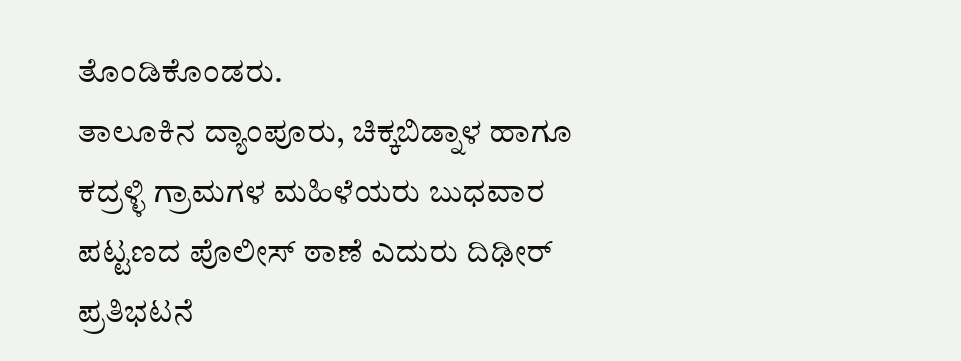ತೊಂಡಿಕೊಂಡರು.
ತಾಲೂಕಿನ ದ್ಯಾಂಪೂರು, ಚಿಕ್ಕಬಿಡ್ನಾಳ ಹಾಗೂ ಕದ್ರಳ್ಳಿ ಗ್ರಾಮಗಳ ಮಹಿಳೆಯರು ಬುಧವಾರ ಪಟ್ಟಣದ ಪೊಲೀಸ್ ಠಾಣೆ ಎದುರು ದಿಢೀರ್ ಪ್ರತಿಭಟನೆ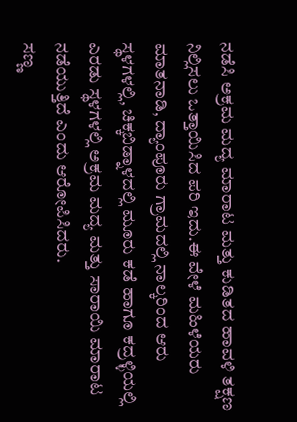ನಡೆಸಿ ಅಕ್ರಮ ಮದ್ಯ ಮಾರಾಟ ಮತ್ತು ಕುಡಿತದ ಹಾವಳಿ ತಕ್ಷಣ ನಿಲ್ಲಿಸಲು ಒತ್ತಾಯಿಸಿದ ಪರಿ ಇದು.ಈ ವೇಳೆ ಮಹಿಳೆಯರು ಮಾತನಾಡಿ, ದ್ಯಾಂಪೂರು ಗ್ರಾಮದಲ್ಲಿ ನಾಲ್ಕರಿಂದ ಆರು ಸ್ಥಳಗಳಲ್ಲಿ, ಚಿಕ್ಕಬಿಡ್ನಾಳದಲ್ಲಿ ಮೂರು ಕಡೆ ಹಾಗೂ ಕದ್ರಳ್ಳಿಯಲ್ಲಿ ಎರಡು ಸ್ಥಳಗಳಲ್ಲಿ ಅಕ್ರಮ ಮದ್ಯ ಮತ್ತು ಸಾರಾಯಿ ಮಾರಾಟ ನಡೆಯುತ್ತಿದೆ ಎಂದು ಆರೋಪಿಸಿದರು.
ಸಣ್ಣ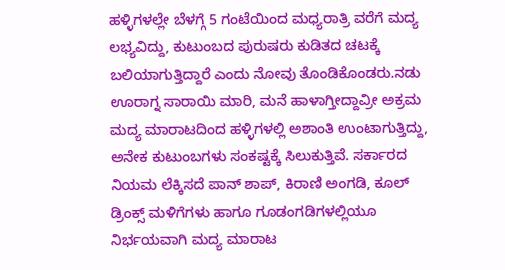ಹಳ್ಳಿಗಳಲ್ಲೇ ಬೆಳಗ್ಗೆ 5 ಗಂಟೆಯಿಂದ ಮಧ್ಯರಾತ್ರಿ ವರೆಗೆ ಮದ್ಯ ಲಭ್ಯವಿದ್ದು, ಕುಟುಂಬದ ಪುರುಷರು ಕುಡಿತದ ಚಟಕ್ಕೆ ಬಲಿಯಾಗುತ್ತಿದ್ದಾರೆ ಎಂದು ನೋವು ತೊಂಡಿಕೊಂಡರು.ನಡು ಊರಾಗ್ನ ಸಾರಾಯಿ ಮಾರಿ, ಮನೆ ಹಾಳಾಗ್ತೀದ್ದಾವ್ರೀ ಅಕ್ರಮ ಮದ್ಯ ಮಾರಾಟದಿಂದ ಹಳ್ಳಿಗಳಲ್ಲಿ ಅಶಾಂತಿ ಉಂಟಾಗುತ್ತಿದ್ದು, ಅನೇಕ ಕುಟುಂಬಗಳು ಸಂಕಷ್ಟಕ್ಕೆ ಸಿಲುಕುತ್ತಿವೆ. ಸರ್ಕಾರದ ನಿಯಮ ಲೆಕ್ಕಿಸದೆ ಪಾನ್ ಶಾಪ್, ಕಿರಾಣಿ ಅಂಗಡಿ, ಕೂಲ್ ಡ್ರಿಂಕ್ಸ್ ಮಳಿಗೆಗಳು ಹಾಗೂ ಗೂಡಂಗಡಿಗಳಲ್ಲಿಯೂ ನಿರ್ಭಯವಾಗಿ ಮದ್ಯ ಮಾರಾಟ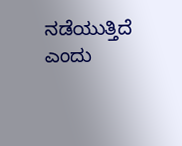ನಡೆಯುತ್ತಿದೆ ಎಂದು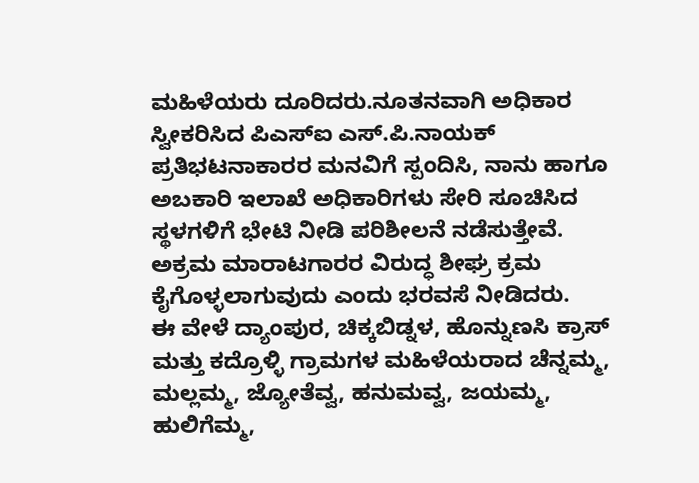ಮಹಿಳೆಯರು ದೂರಿದರು.ನೂತನವಾಗಿ ಅಧಿಕಾರ ಸ್ವೀಕರಿಸಿದ ಪಿಎಸ್ಐ ಎಸ್.ಪಿ.ನಾಯಕ್ ಪ್ರತಿಭಟನಾಕಾರರ ಮನವಿಗೆ ಸ್ಪಂದಿಸಿ, ನಾನು ಹಾಗೂ ಅಬಕಾರಿ ಇಲಾಖೆ ಅಧಿಕಾರಿಗಳು ಸೇರಿ ಸೂಚಿಸಿದ ಸ್ಥಳಗಳಿಗೆ ಭೇಟಿ ನೀಡಿ ಪರಿಶೀಲನೆ ನಡೆಸುತ್ತೇವೆ. ಅಕ್ರಮ ಮಾರಾಟಗಾರರ ವಿರುದ್ಧ ಶೀಘ್ರ ಕ್ರಮ ಕೈಗೊಳ್ಳಲಾಗುವುದು ಎಂದು ಭರವಸೆ ನೀಡಿದರು.
ಈ ವೇಳೆ ದ್ಯಾಂಪುರ, ಚಿಕ್ಕಬಿಡ್ನಳ, ಹೊನ್ನುಣಸಿ ಕ್ರಾಸ್ ಮತ್ತು ಕದ್ರೊಳ್ಳಿ ಗ್ರಾಮಗಳ ಮಹಿಳೆಯರಾದ ಚೆನ್ನಮ್ಮ, ಮಲ್ಲಮ್ಮ, ಜ್ಯೋತೆವ್ವ, ಹನುಮವ್ವ, ಜಯಮ್ಮ, ಹುಲಿಗೆಮ್ಮ,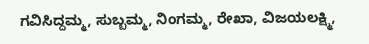ಗವಿಸಿದ್ದಮ್ಮ, ಸುಬ್ಬಮ್ಮ, ನಿಂಗಮ್ಮ, ರೇಖಾ, ವಿಜಯಲಕ್ಷ್ಮಿ,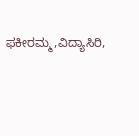ಫಕೀರಮ್ಮ,ವಿದ್ಯಾಸಿರಿ,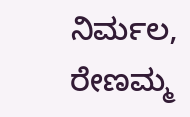ನಿರ್ಮಲ, ರೇಣಮ್ಮ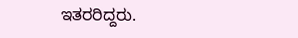ಇತರರಿದ್ದರು.